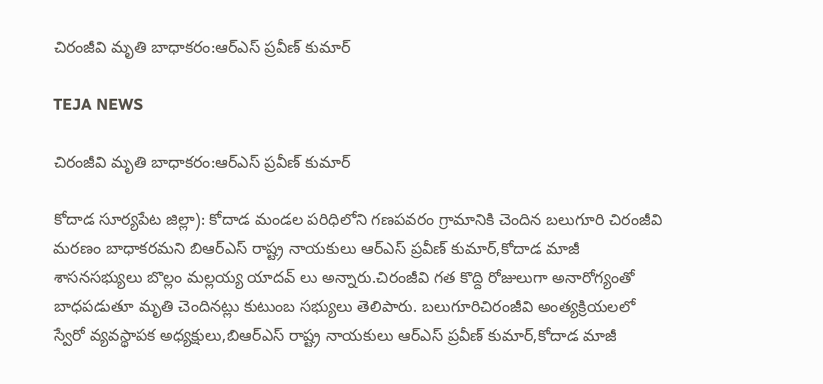చిరంజీవి మృతి బాధాకరం:ఆర్ఎస్ ప్రవీణ్ కుమార్

TEJA NEWS

చిరంజీవి మృతి బాధాకరం:ఆర్ఎస్ ప్రవీణ్ కుమార్

కోదాడ సూర్యపేట జిల్లా): కోదాడ మండల పరిధిలోని గణపవరం గ్రామానికి చెందిన బలుగూరి చిరంజీవి మరణం బాధాకరమని బిఆర్ఎస్ రాష్ట్ర నాయకులు ఆర్ఎస్ ప్రవీణ్ కుమార్,కోదాడ మాజీ శాసనసభ్యులు బొల్లం మల్లయ్య యాదవ్ లు అన్నారు.చిరంజీవి గత కొద్ది రోజులుగా అనారోగ్యంతో బాధపడుతూ మృతి చెందినట్లు కుటుంబ సభ్యులు తెలిపారు. బలుగూరిచిరంజీవి అంత్యక్రియలలో స్వేరో వ్యవస్థాపక అధ్యక్షులు,బిఆర్ఎస్ రాష్ట్ర నాయకులు ఆర్ఎస్ ప్రవీణ్ కుమార్,కోదాడ మాజీ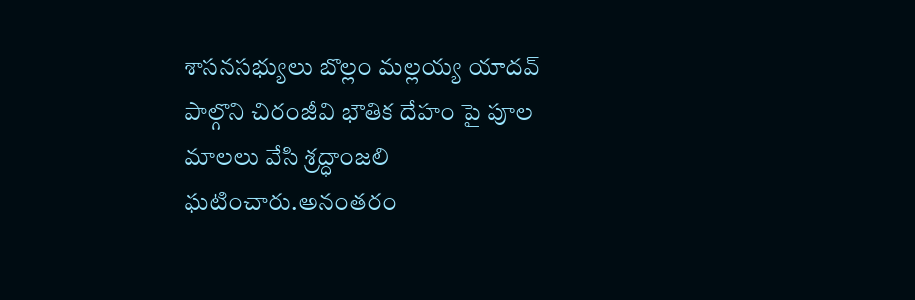శాసనసభ్యులు బొల్లం మల్లయ్య యాదవ్ పాల్గొని చిరంజీవి భౌతిక దేహం పై పూల మాలలు వేసి శ్రద్ధాంజలి ఘటించారు.అనంతరం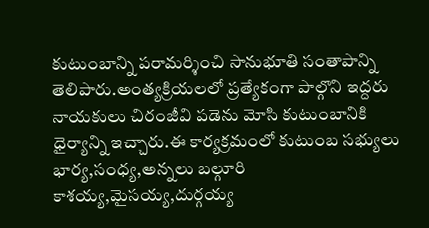కుటుంబాన్ని పరామర్శించి సానుభూతి సంతాపాన్ని తెలిపారు.అంత్యక్రియలలో ప్రత్యేకంగా పాల్గొని ఇద్దరు నాయకులు చిరంజీవి పడెను మోసి కుటుంబానికి ధైర్యాన్ని ఇచ్చారు.ఈ కార్యక్రమంలో కుటుంబ సభ్యులు భార్య,సంధ్య,అన్నలు బల్గూరి కాశయ్య,మైసయ్య,దుర్గయ్య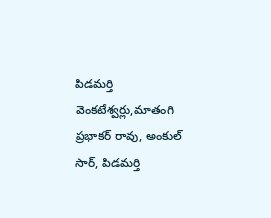పిడమర్తి వెంకటేశ్వర్లు,మాతంగి ప్రభాకర్ రావు, అంకుల్ సార్, పిడమర్తి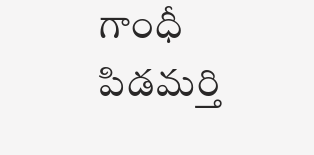గాంధీ పిడమర్తి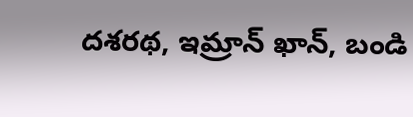దశరథ, ఇమ్రాన్ ఖాన్, బండి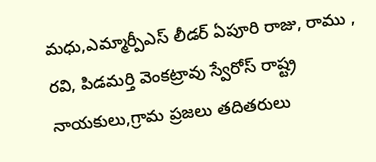మధు,ఎమ్మార్పీఎస్ లీడర్ ఏపూరి రాజు, రాము , రవి, పిడమర్తి వెంకట్రావు స్వేరోస్ రాష్ట్ర నాయకులు,గ్రామ ప్రజలు తదితరులు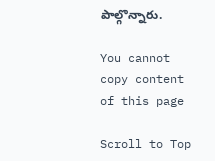పాల్గొన్నారు.

You cannot copy content of this page

Scroll to Top